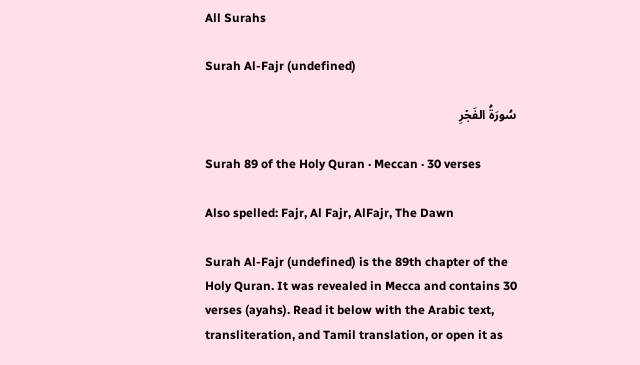All Surahs

Surah Al-Fajr (undefined)

سُورَةُ الفَجۡرِ

Surah 89 of the Holy Quran · Meccan · 30 verses

Also spelled: Fajr, Al Fajr, AlFajr, The Dawn

Surah Al-Fajr (undefined) is the 89th chapter of the Holy Quran. It was revealed in Mecca and contains 30 verses (ayahs). Read it below with the Arabic text, transliteration, and Tamil translation, or open it as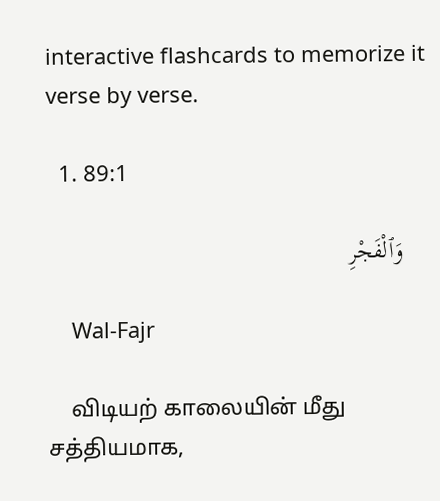interactive flashcards to memorize it verse by verse.

  1. 89:1

    وَٱلْفَجْرِ

    Wal-Fajr

    விடியற் காலையின் மீது சத்தியமாக,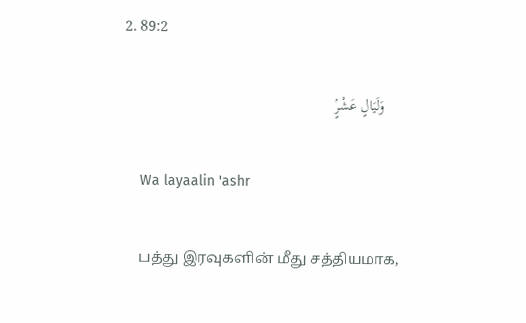2. 89:2

    وَلَيَالٍ عَشْرٍۢ

    Wa layaalin 'ashr

    பத்து இரவுகளின் மீது சத்தியமாக,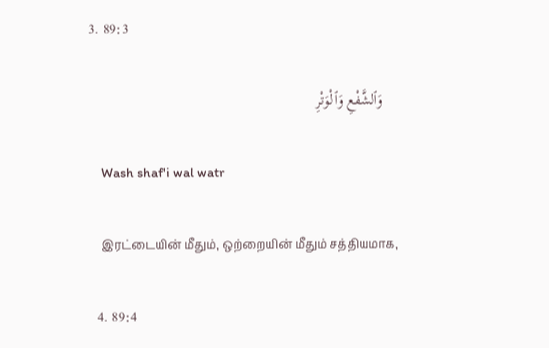3. 89:3

    وَٱلشَّفْعِ وَٱلْوَتْرِ

    Wash shaf'i wal watr

    இரட்டையின் மீதும், ஒற்றையின் மீதும் சத்தியமாக,

  4. 89:4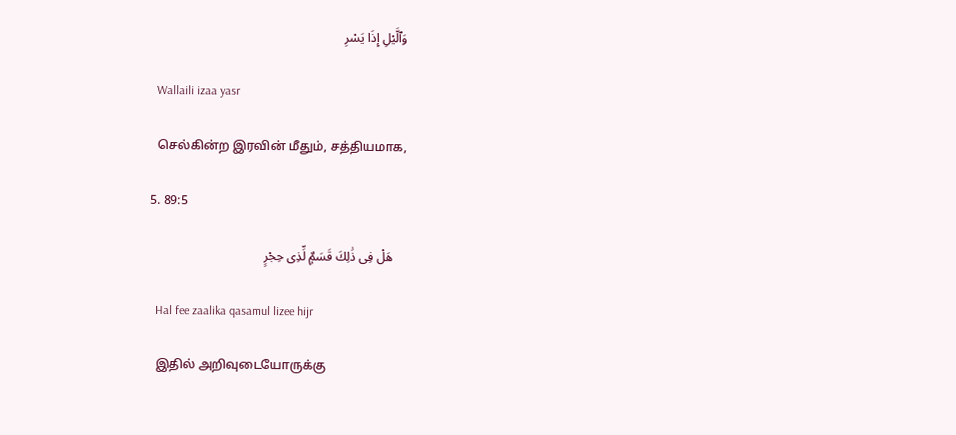وَٱلَّيْلِ إِذَا يَسْرِ

    Wallaili izaa yasr

    செல்கின்ற இரவின் மீதும், சத்தியமாக,

  5. 89:5

    هَلْ فِى ذَٰلِكَ قَسَمٌۭ لِّذِى حِجْرٍ

    Hal fee zaalika qasamul lizee hijr

    இதில் அறிவுடையோருக்கு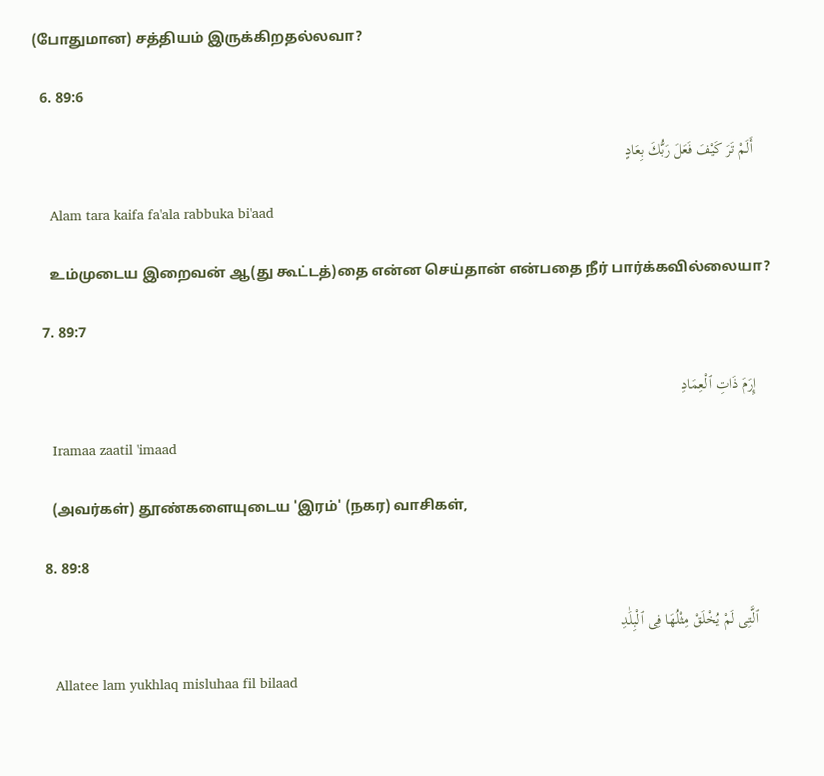(போதுமான) சத்தியம் இருக்கிறதல்லவா?

  6. 89:6

    أَلَمْ تَرَ كَيْفَ فَعَلَ رَبُّكَ بِعَادٍ

    Alam tara kaifa fa'ala rabbuka bi'aad

    உம்முடைய இறைவன் ஆ(து கூட்டத்)தை என்ன செய்தான் என்பதை நீர் பார்க்கவில்லையா?

  7. 89:7

    إِرَمَ ذَاتِ ٱلْعِمَادِ

    Iramaa zaatil 'imaad

    (அவர்கள்) தூண்களையுடைய 'இரம்' (நகர) வாசிகள்,

  8. 89:8

    ٱلَّتِى لَمْ يُخْلَقْ مِثْلُهَا فِى ٱلْبِلَٰدِ

    Allatee lam yukhlaq misluhaa fil bilaad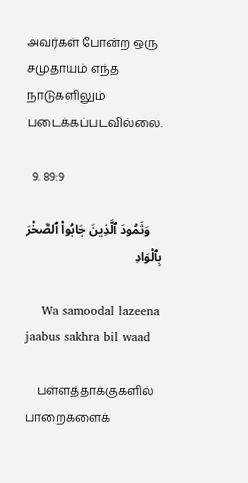அவர்கள் போன்ற ஒரு சமுதாயம் எந்த நாடுகளிலும் படைக்கப்படவில்லை.

  9. 89:9

    وَثَمُودَ ٱلَّذِينَ جَابُوا۟ ٱلصَّخْرَ بِٱلْوَادِ

    Wa samoodal lazeena jaabus sakhra bil waad

    பள்ளத்தாக்குகளில் பாறைகளைக்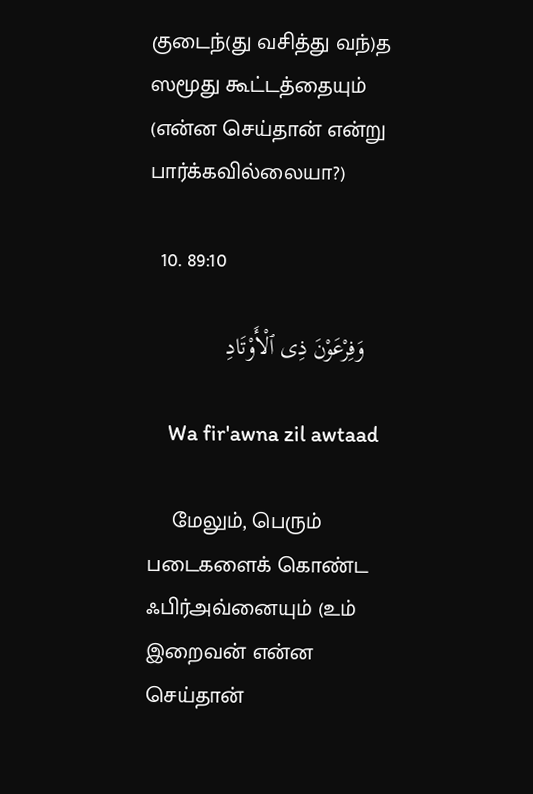குடைந்(து வசித்து வந்)த ஸமூது கூட்டத்தையும் (என்ன செய்தான் என்று பார்க்கவில்லையா?)

  10. 89:10

    وَفِرْعَوْنَ ذِى ٱلْأَوْتَادِ

    Wa fir'awna zil awtaad

    மேலும், பெரும் படைகளைக் கொண்ட ஃபிர்அவ்னையும் (உம் இறைவன் என்ன செய்தான்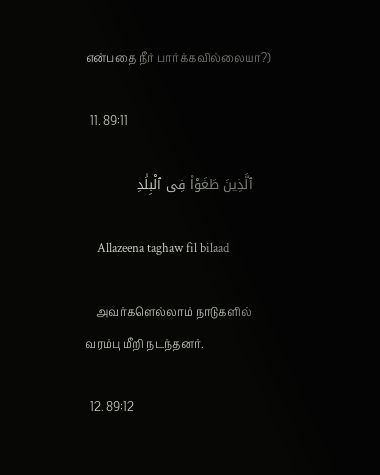என்பதை நீர் பார்க்கவில்லையா?)

  11. 89:11

    ٱلَّذِينَ طَغَوْا۟ فِى ٱلْبِلَٰدِ

    Allazeena taghaw fil bilaad

    அவர்களெல்லாம் நாடுகளில் வரம்பு மீறி நடந்தனர்.

  12. 89:12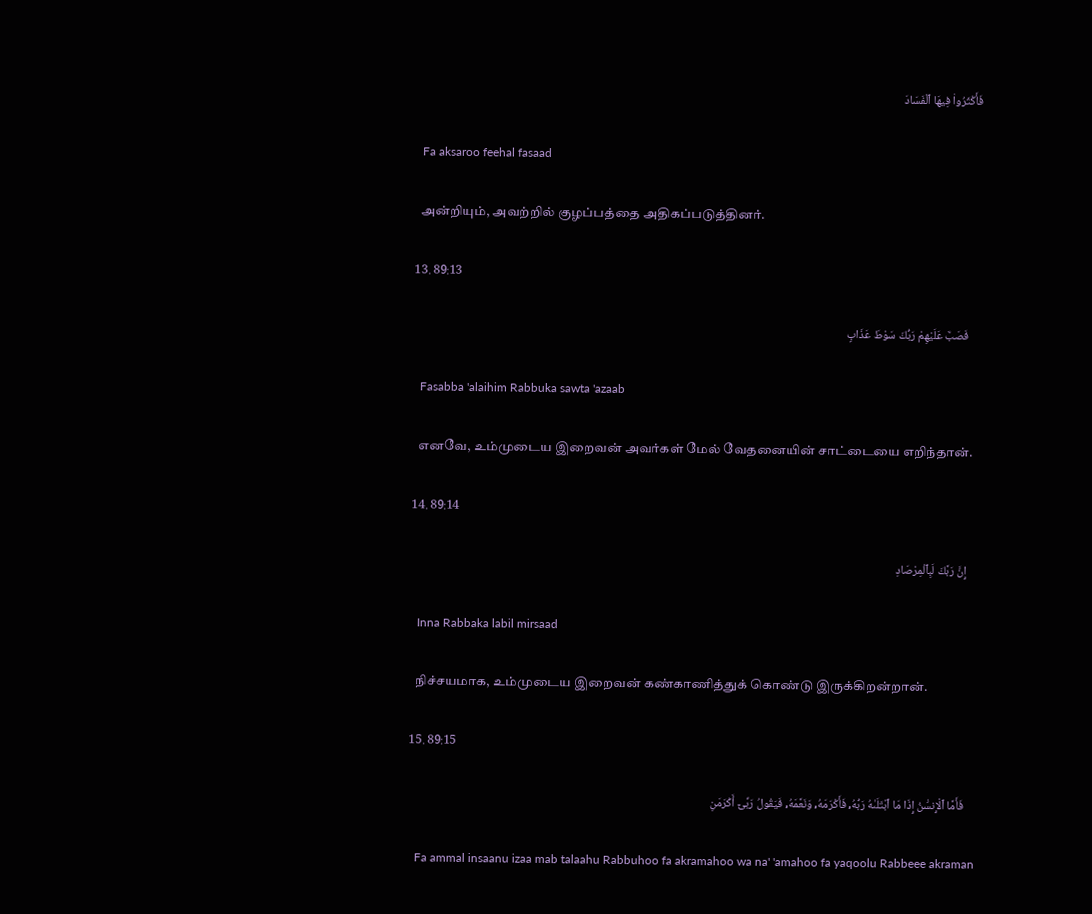فَأَكْثَرُوا۟ فِيهَا ٱلْفَسَادَ

    Fa aksaroo feehal fasaad

    அன்றியும், அவற்றில் குழப்பத்தை அதிகப்படுத்தினர்.

  13. 89:13

    فَصَبَّ عَلَيْهِمْ رَبُّكَ سَوْطَ عَذَابٍ

    Fasabba 'alaihim Rabbuka sawta 'azaab

    எனவே, உம்முடைய இறைவன் அவர்கள் மேல் வேதனையின் சாட்டையை எறிந்தான்.

  14. 89:14

    إِنَّ رَبَّكَ لَبِٱلْمِرْصَادِ

    Inna Rabbaka labil mirsaad

    நிச்சயமாக, உம்முடைய இறைவன் கண்காணித்துக் கொண்டு இருக்கிறன்றான்.

  15. 89:15

    فَأَمَّا ٱلْإِنسَٰنُ إِذَا مَا ٱبْتَلَىٰهُ رَبُّهُۥ فَأَكْرَمَهُۥ وَنَعَّمَهُۥ فَيَقُولُ رَبِّىٓ أَكْرَمَنِ

    Fa ammal insaanu izaa mab talaahu Rabbuhoo fa akramahoo wa na' 'amahoo fa yaqoolu Rabbeee akraman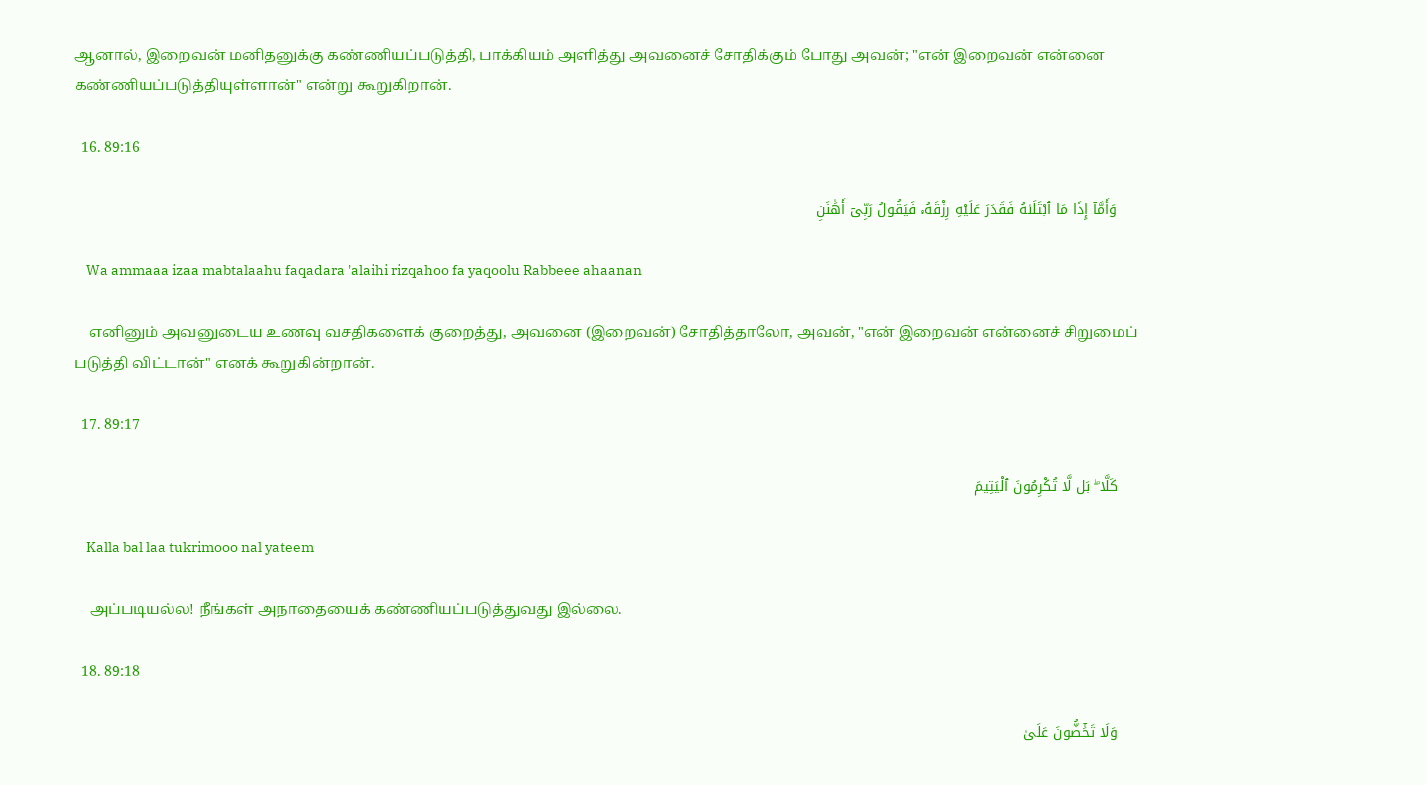ஆனால், இறைவன் மனிதனுக்கு கண்ணியப்படுத்தி, பாக்கியம் அளித்து அவனைச் சோதிக்கும் போது அவன்; "என் இறைவன் என்னை கண்ணியப்படுத்தியுள்ளான்" என்று கூறுகிறான்.

  16. 89:16

    وَأَمَّآ إِذَا مَا ٱبْتَلَىٰهُ فَقَدَرَ عَلَيْهِ رِزْقَهُۥ فَيَقُولُ رَبِّىٓ أَهَٰنَنِ

    Wa ammaaa izaa mabtalaahu faqadara 'alaihi rizqahoo fa yaqoolu Rabbeee ahaanan

    எனினும் அவனுடைய உணவு வசதிகளைக் குறைத்து, அவனை (இறைவன்) சோதித்தாலோ, அவன், "என் இறைவன் என்னைச் சிறுமைப் படுத்தி விட்டான்" எனக் கூறுகின்றான்.

  17. 89:17

    كَلَّا ۖ بَل لَّا تُكْرِمُونَ ٱلْيَتِيمَ

    Kalla bal laa tukrimooo nal yateem

    அப்படியல்ல! நீங்கள் அநாதையைக் கண்ணியப்படுத்துவது இல்லை.

  18. 89:18

    وَلَا تَحَٰٓضُّونَ عَلَىٰ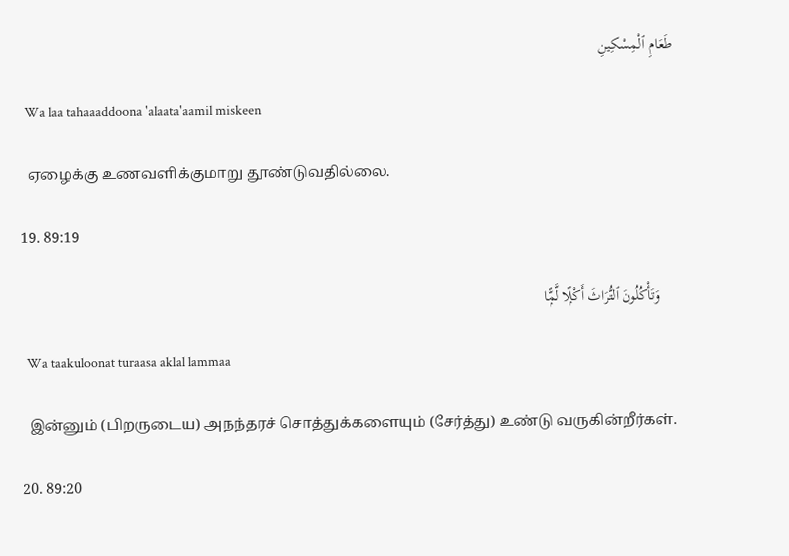طَعَامِ ٱلْمِسْكِينِ

    Wa laa tahaaaddoona 'alaata'aamil miskeen

    ஏழைக்கு உணவளிக்குமாறு தூண்டுவதில்லை.

  19. 89:19

    وَتَأْكُلُونَ ٱلتُّرَاثَ أَكْلًۭا لَّمًّۭا

    Wa taakuloonat turaasa aklal lammaa

    இன்னும் (பிறருடைய) அநந்தரச் சொத்துக்களையும் (சேர்த்து) உண்டு வருகின்றீர்கள்.

  20. 89:20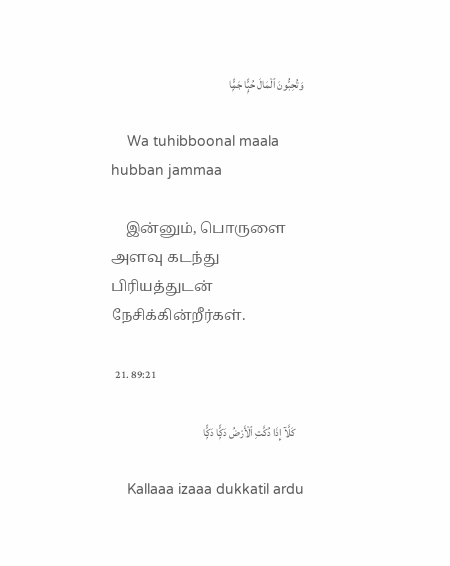وَتُحِبُّونَ ٱلْمَالَ حُبًّۭا جَمًّۭا

    Wa tuhibboonal maala hubban jammaa

    இன்னும், பொருளை அளவு கடந்து பிரியத்துடன் நேசிக்கின்றீர்கள்.

  21. 89:21

    كَلَّآ إِذَا دُكَّتِ ٱلْأَرْضُ دَكًّۭا دَكًّۭا

    Kallaaa izaaa dukkatil ardu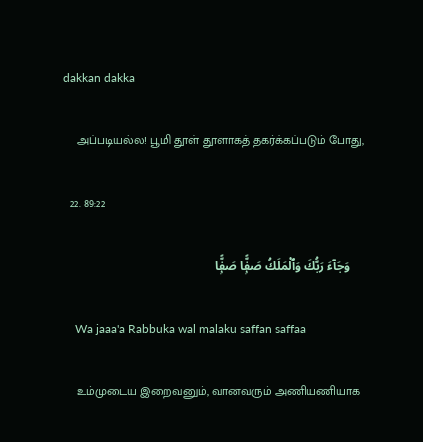dakkan dakka

    அப்படியல்ல! பூமி தூள் தூளாகத் தகர்க்கப்படும் போது,

  22. 89:22

    وَجَآءَ رَبُّكَ وَٱلْمَلَكُ صَفًّۭا صَفًّۭا

    Wa jaaa'a Rabbuka wal malaku saffan saffaa

    உம்முடைய இறைவனும், வானவரும் அணியணியாக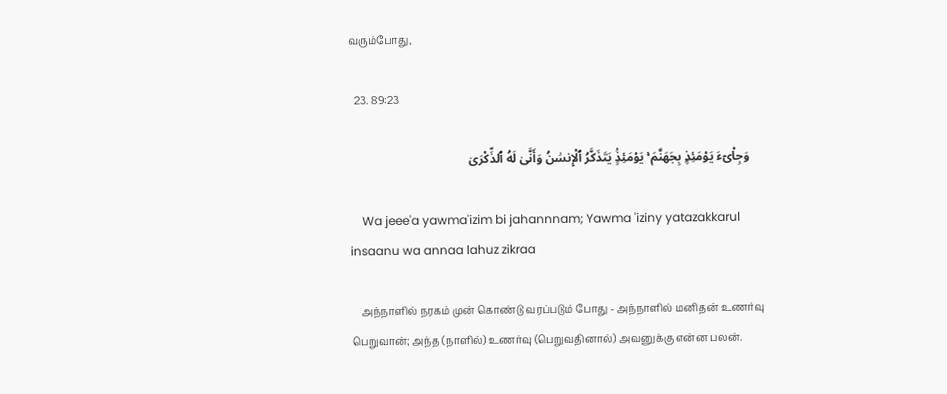வரும்போது,

  23. 89:23

    وَجِا۟ىٓءَ يَوْمَئِذٍۭ بِجَهَنَّمَ ۚ يَوْمَئِذٍۢ يَتَذَكَّرُ ٱلْإِنسَٰنُ وَأَنَّىٰ لَهُ ٱلذِّكْرَىٰ

    Wa jeee'a yawma'izim bi jahannnam; Yawma 'iziny yatazakkarul insaanu wa annaa lahuz zikraa

    அந்நாளில் நரகம் முன் கொண்டு வரப்படும் போது - அந்நாளில் மனிதன் உணர்வு பெறுவான்; அந்த (நாளில்) உணர்வு (பெறுவதினால்) அவனுக்கு என்ன பலன்.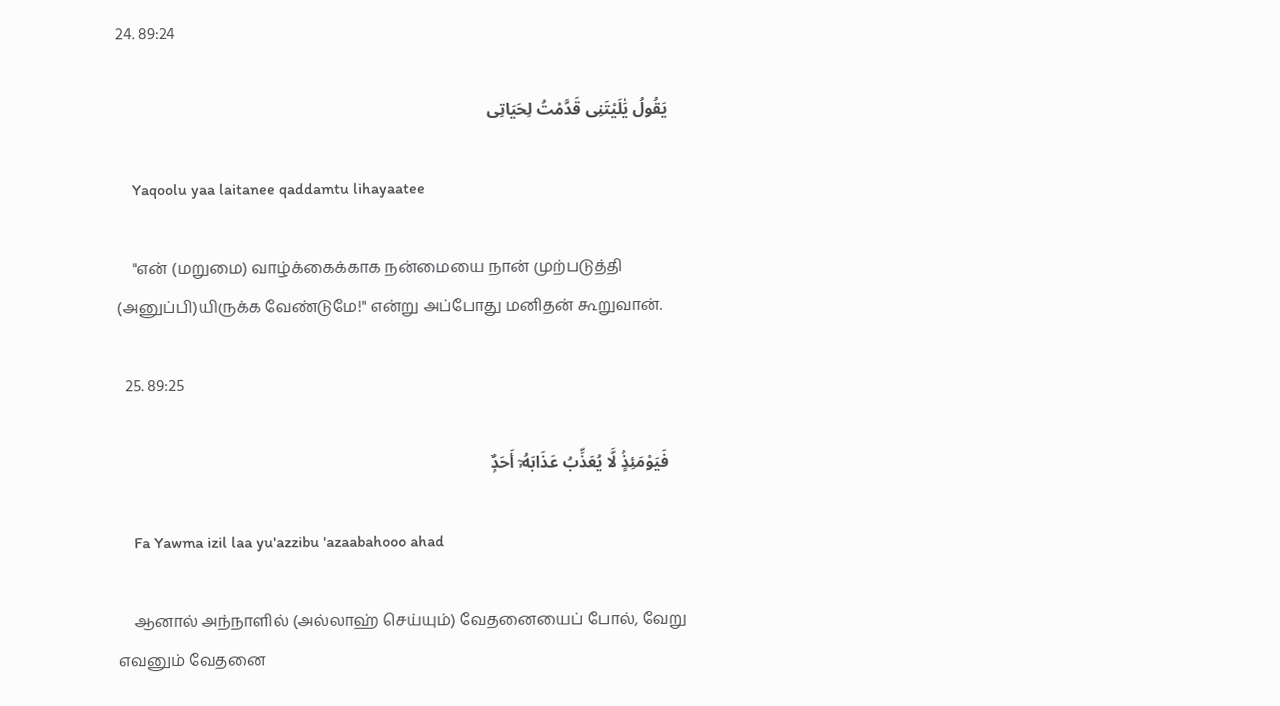24. 89:24

    يَقُولُ يَٰلَيْتَنِى قَدَّمْتُ لِحَيَاتِى

    Yaqoolu yaa laitanee qaddamtu lihayaatee

    "என் (மறுமை) வாழ்க்கைக்காக நன்மையை நான் முற்படுத்தி (அனுப்பி)யிருக்க வேண்டுமே!" என்று அப்போது மனிதன் கூறுவான்.

  25. 89:25

    فَيَوْمَئِذٍۢ لَّا يُعَذِّبُ عَذَابَهُۥٓ أَحَدٌۭ

    Fa Yawma izil laa yu'azzibu 'azaabahooo ahad

    ஆனால் அந்நாளில் (அல்லாஹ் செய்யும்) வேதனையைப் போல், வேறு எவனும் வேதனை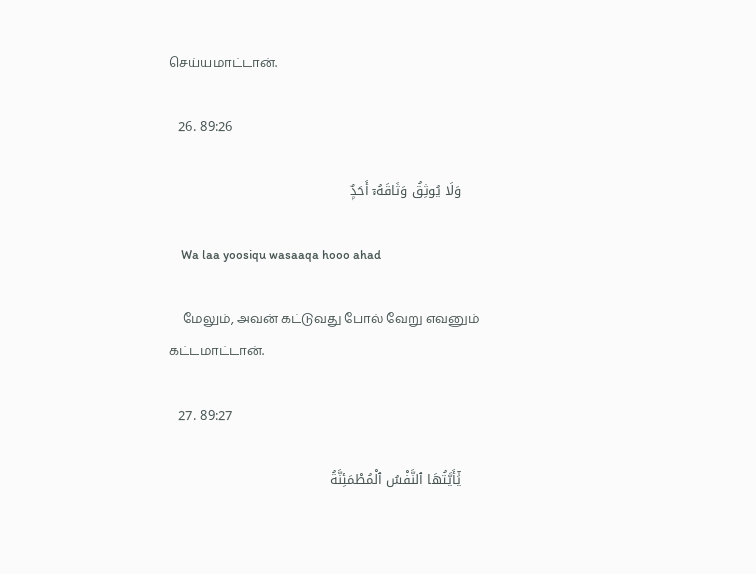செய்யமாட்டான்.

  26. 89:26

    وَلَا يُوثِقُ وَثَاقَهُۥٓ أَحَدٌۭ

    Wa laa yoosiqu wasaaqa hooo ahad

    மேலும், அவன் கட்டுவது போல் வேறு எவனும் கட்டமாட்டான்.

  27. 89:27

    يَٰٓأَيَّتُهَا ٱلنَّفْسُ ٱلْمُطْمَئِنَّةُ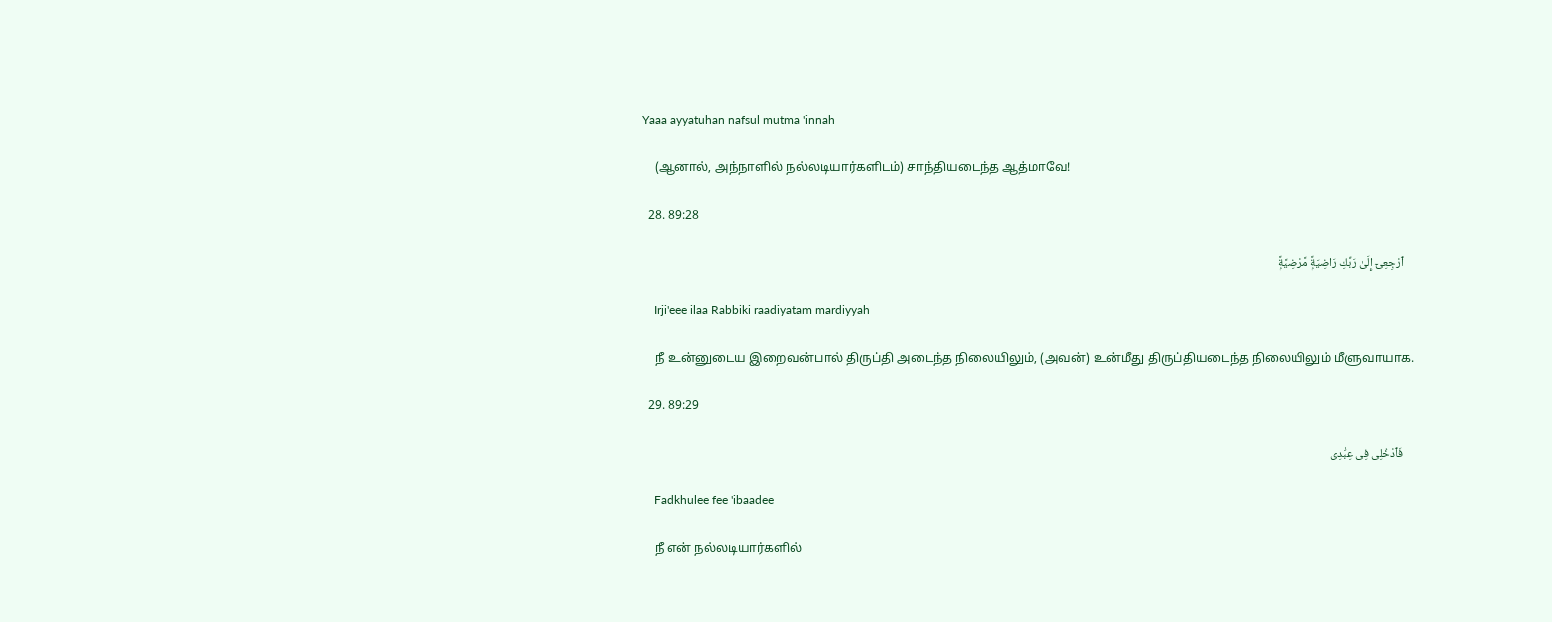Yaaa ayyatuhan nafsul mutma 'innah

    (ஆனால், அந்நாளில் நல்லடியார்களிடம்) சாந்தியடைந்த ஆத்மாவே!

  28. 89:28

    ٱرْجِعِىٓ إِلَىٰ رَبِّكِ رَاضِيَةًۭ مَّرْضِيَّةًۭ

    Irji'eee ilaa Rabbiki raadiyatam mardiyyah

    நீ உன்னுடைய இறைவன்பால் திருப்தி அடைந்த நிலையிலும், (அவன்) உன்மீது திருப்தியடைந்த நிலையிலும் மீளுவாயாக.

  29. 89:29

    فَٱدْخُلِى فِى عِبَٰدِى

    Fadkhulee fee 'ibaadee

    நீ என் நல்லடியார்களில்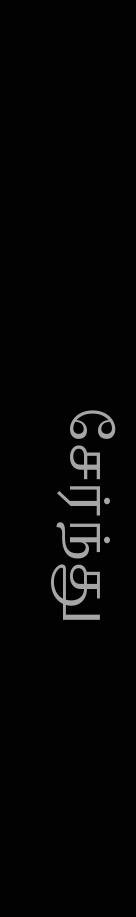சேர்ந்து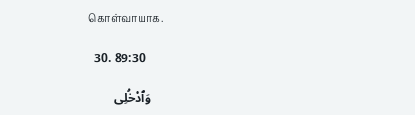கொள்வாயாக.

  30. 89:30

    وَٱدْخُلِى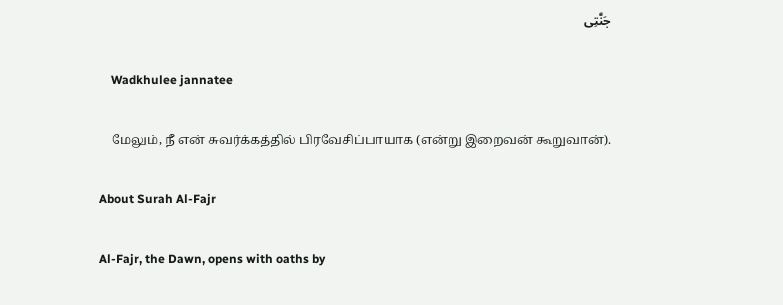جَنَّتِى

    Wadkhulee jannatee

    மேலும், நீ என் சுவர்க்கத்தில் பிரவேசிப்பாயாக (என்று இறைவன் கூறுவான்).

About Surah Al-Fajr

Al-Fajr, the Dawn, opens with oaths by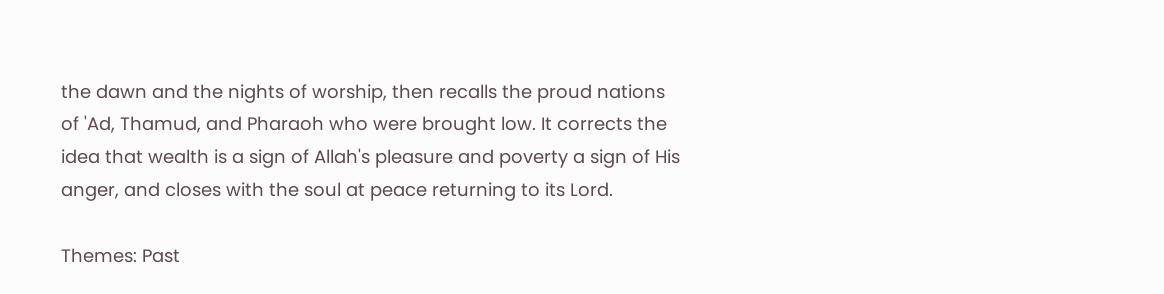the dawn and the nights of worship, then recalls the proud nations of 'Ad, Thamud, and Pharaoh who were brought low. It corrects the idea that wealth is a sign of Allah's pleasure and poverty a sign of His anger, and closes with the soul at peace returning to its Lord.

Themes: Past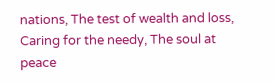nations, The test of wealth and loss, Caring for the needy, The soul at peace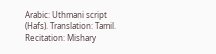Arabic: Uthmani script (Hafs). Translation: Tamil. Recitation: Mishary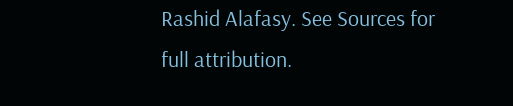Rashid Alafasy. See Sources for full attribution.